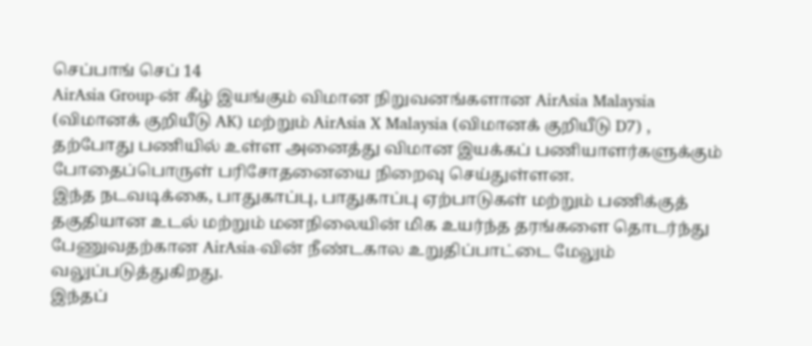செப்பாங் செப் 14
AirAsia Group-ன் கீழ் இயங்கும் விமான நிறுவனங்களான AirAsia Malaysia (விமானக் குறியீடு AK) மற்றும் AirAsia X Malaysia (விமானக் குறியீடு D7) , தற்போது பணியில் உள்ள அனைத்து விமான இயக்கப் பணியாளர்களுக்கும் போதைப்பொருள் பரிசோதனையை நிறைவு செய்துள்ளன.
இந்த நடவடிக்கை, பாதுகாப்பு, பாதுகாப்பு ஏற்பாடுகள் மற்றும் பணிக்குத் தகுதியான உடல் மற்றும் மனநிலையின் மிக உயர்ந்த தரங்களை தொடர்ந்து பேணுவதற்கான AirAsia-வின் நீண்டகால உறுதிப்பாட்டை மேலும் வலுப்படுத்துகிறது.
இந்தப்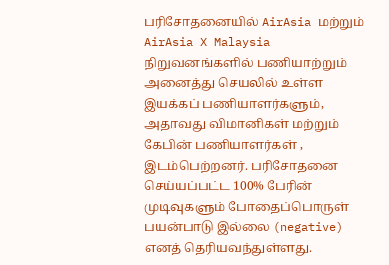பரிசோதனையில் AirAsia மற்றும் AirAsia X Malaysia நிறுவனங்களில் பணியாற்றும் அனைத்து செயலில் உள்ள இயக்கப் பணியாளர்களும், அதாவது விமானிகள் மற்றும் கேபின் பணியாளர்கள் , இடம்பெற்றனர். பரிசோதனை செய்யப்பட்ட 100% பேரின் முடிவுகளும் போதைப்பொருள் பயன்பாடு இல்லை (negative) எனத் தெரியவந்துள்ளது.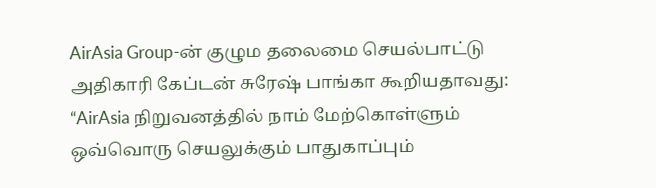AirAsia Group-ன் குழும தலைமை செயல்பாட்டு அதிகாரி கேப்டன் சுரேஷ் பாங்கா கூறியதாவது:
“AirAsia நிறுவனத்தில் நாம் மேற்கொள்ளும் ஒவ்வொரு செயலுக்கும் பாதுகாப்பும்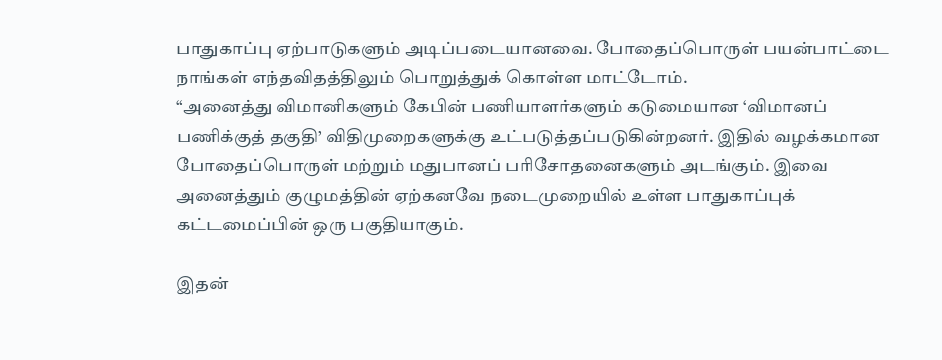பாதுகாப்பு ஏற்பாடுகளும் அடிப்படையானவை. போதைப்பொருள் பயன்பாட்டை நாங்கள் எந்தவிதத்திலும் பொறுத்துக் கொள்ள மாட்டோம்.
“அனைத்து விமானிகளும் கேபின் பணியாளர்களும் கடுமையான ‘விமானப் பணிக்குத் தகுதி’ விதிமுறைகளுக்கு உட்படுத்தப்படுகின்றனர். இதில் வழக்கமான போதைப்பொருள் மற்றும் மதுபானப் பரிசோதனைகளும் அடங்கும். இவை அனைத்தும் குழுமத்தின் ஏற்கனவே நடைமுறையில் உள்ள பாதுகாப்புக் கட்டமைப்பின் ஒரு பகுதியாகும்.

இதன்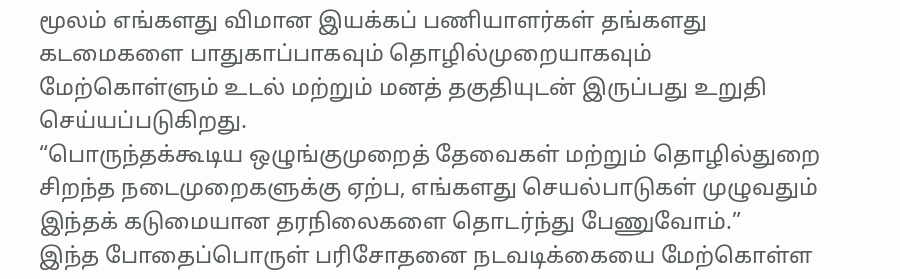மூலம் எங்களது விமான இயக்கப் பணியாளர்கள் தங்களது கடமைகளை பாதுகாப்பாகவும் தொழில்முறையாகவும் மேற்கொள்ளும் உடல் மற்றும் மனத் தகுதியுடன் இருப்பது உறுதி செய்யப்படுகிறது.
“பொருந்தக்கூடிய ஒழுங்குமுறைத் தேவைகள் மற்றும் தொழில்துறை சிறந்த நடைமுறைகளுக்கு ஏற்ப, எங்களது செயல்பாடுகள் முழுவதும் இந்தக் கடுமையான தரநிலைகளை தொடர்ந்து பேணுவோம்.”
இந்த போதைப்பொருள் பரிசோதனை நடவடிக்கையை மேற்கொள்ள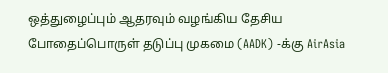ஒத்துழைப்பும் ஆதரவும் வழங்கிய தேசிய போதைப்பொருள் தடுப்பு முகமை (AADK) -க்கு AirAsia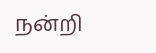நன்றி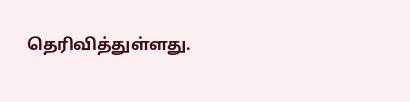தெரிவித்துள்ளது.